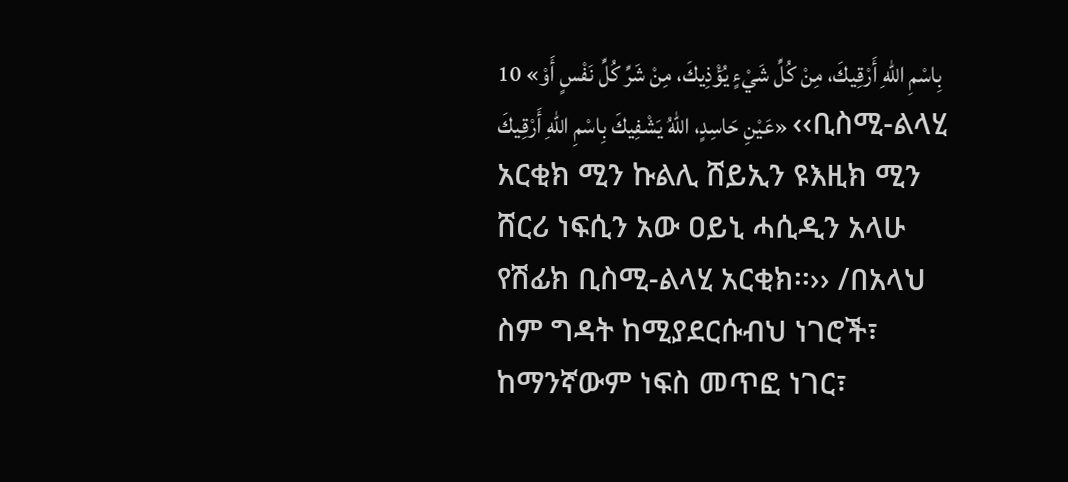10 «بِاسْمِ اللهِ أَرْقِيكَ، مِنْ كُلِّ شَيْءٍ يُؤْذِيكَ، مِنْ شَرِّ كُلِّ نَفْسٍ أَوْ عَيْنِ حَاسِدٍ، اللهُ يَشْفِيكَ بِاسْمِ اللهِ أَرْقِيكَ» ‹‹ቢስሚ-ልላሂ አርቂክ ሚን ኩልሊ ሸይኢን ዩእዚክ ሚን ሸርሪ ነፍሲን አው ዐይኒ ሓሲዲን አላሁ የሽፊክ ቢስሚ-ልላሂ አርቂክ፡፡›› /በአላህ ስም ግዳት ከሚያደርሱብህ ነገሮች፣ ከማንኛውም ነፍስ መጥፎ ነገር፣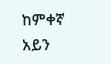ከምቀኛ አይን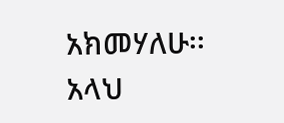አክመሃለሁ፡፡ አላህ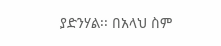ያድንሃል፡፡ በአላህ ስም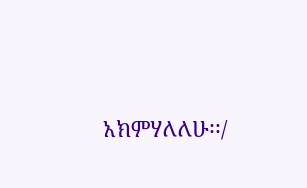አክምሃለለሁ፡፡/